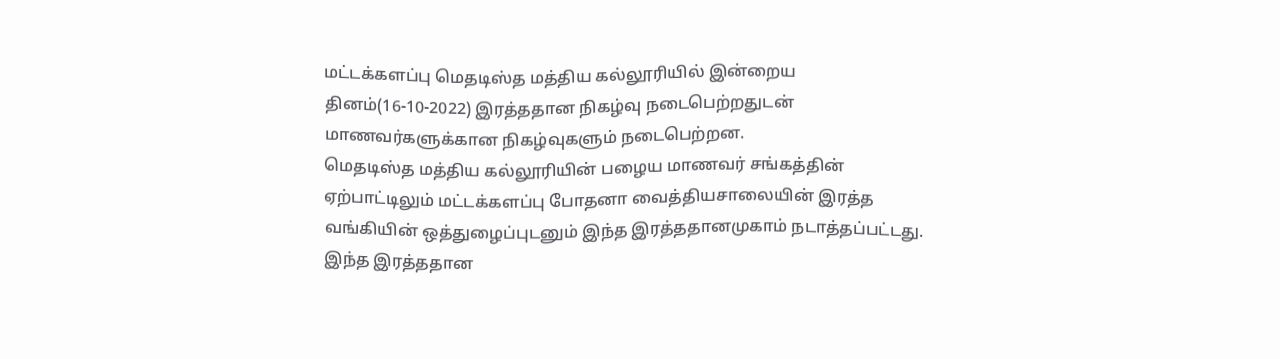மட்டக்களப்பு மெதடிஸ்த மத்திய கல்லூரியில் இன்றைய தினம்(16-10-2022) இரத்ததான நிகழ்வு நடைபெற்றதுடன் மாணவர்களுக்கான நிகழ்வுகளும் நடைபெற்றன.
மெதடிஸ்த மத்திய கல்லூரியின் பழைய மாணவர் சங்கத்தின் ஏற்பாட்டிலும் மட்டக்களப்பு போதனா வைத்தியசாலையின் இரத்த வங்கியின் ஒத்துழைப்புடனும் இந்த இரத்ததானமுகாம் நடாத்தப்பட்டது.
இந்த இரத்ததான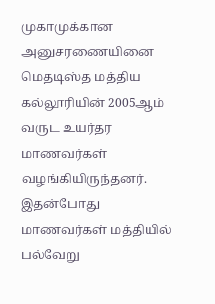முகாமுக்கான அனுசரணையினை மெதடிஸ்த மத்திய கல்லூரியின் 2005ஆம் வருட உயர்தர மாணவர்கள் வழங்கியிருந்தனர்.
இதன்போது மாணவர்கள் மத்தியில் பல்வேறு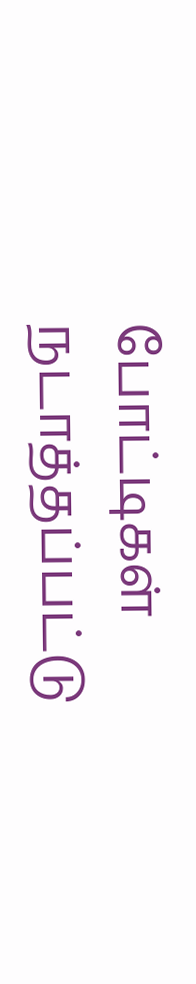போட்டிகள் நடாத்தப்பட்டு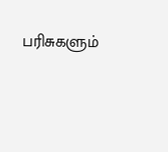பரிசுகளும்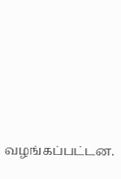வழங்கப்பட்டன.